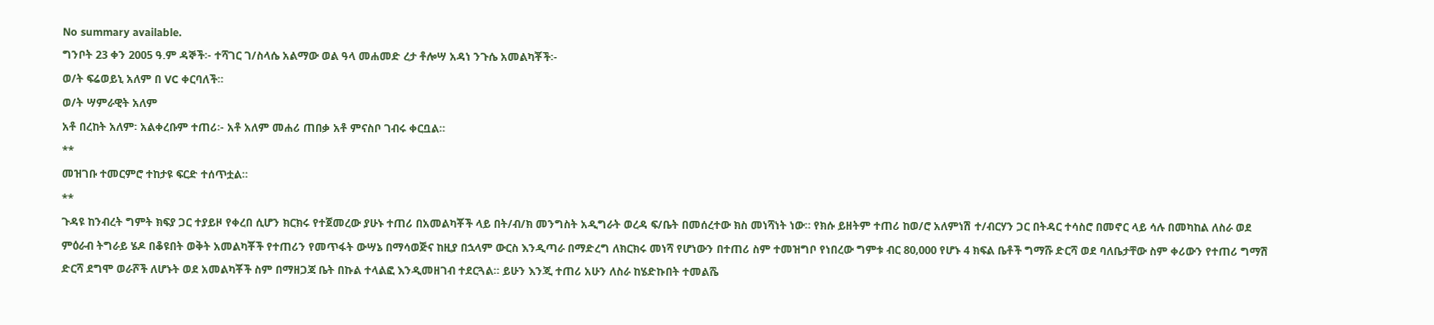No summary available.
ግንቦት 23 ቀን 2005 ዓ.ም ዳኞች፡- ተሻገር ገ/ስላሴ አልማው ወል ዓላ መሐመድ ረታ ቶሎሣ አዳነ ንጉሴ አመልካቾች፡-
ወ/ት ፍሬወይኒ አለም በ VC ቀርባለች።
ወ/ት ሣምራዊት አለም
አቶ በረከት አለም፡ አልቀረቡም ተጠሪ፡- አቶ አለም መሐሪ ጠበቃ አቶ ምናስቦ ገብሩ ቀርቧል።
**
መዝገቡ ተመርምሮ ተከታዩ ፍርድ ተሰጥቷል።
**
ጉዳዩ ከንብረት ግምት ክፍያ ጋር ተያይዞ የቀረበ ሲሆን ክርክሩ የተጀመረው ያሁኑ ተጠሪ በአመልካቾች ላይ በት/ብ/ክ መንግስት አዲግራት ወረዳ ፍ/ቤት በመሰረተው ክስ መነሻነት ነው። የክሱ ይዘትም ተጠሪ ከወ/ሮ አለምነሽ ተ/ብርሃን ጋር በትዳር ተሳስሮ በመኖር ላይ ሳሉ በመካከል ለስራ ወደ ምዕራብ ትግራይ ሄዶ በቆዩበት ወቅት አመልካቾች የተጠሪን የመጥፋት ውሣኔ በማሳወጅና ከዚያ በኋላም ውርስ እንዲጣራ በማድረግ ለክርክሩ መነሻ የሆነውን በተጠሪ ስም ተመዝግቦ የነበረው ግምቱ ብር 80,000 የሆኑ 4 ክፍል ቤቶች ግማሹ ድርሻ ወደ ባለቤታቸው ስም ቀሪውን የተጠሪ ግማሽ ድርሻ ደግሞ ወራሾች ለሆኑት ወደ አመልካቾች ስም በማዘጋጃ ቤት በኩል ተላልፎ እንዲመዘገብ ተደርጓል። ይሁን እንጂ ተጠሪ አሁን ለስራ ከሄድኩበት ተመልሼ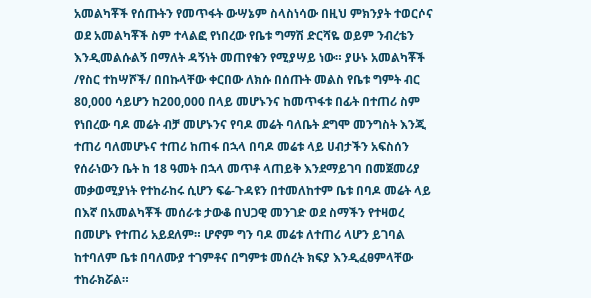አመልካቾች የሰጡትን የመጥፋት ውሣኔም ስላስነሳው በዚህ ምክንያት ተወርሶና ወደ አመልካቾች ስም ተላልፎ የነበረው የቤቱ ግማሽ ድርሻዬ ወይም ንብረቴን እንዲመልሱልኝ በማለት ዳኝነት መጠየቁን የሚያሣይ ነው። ያሁኑ አመልካቾች /የስር ተከሣሾች/ በበኩላቸው ቀርበው ለክሱ በሰጡት መልስ የቤቱ ግምት ብር 80,000 ሳይሆን ከ200,000 በላይ መሆኑንና ከመጥፋቱ በፊት በተጠሪ ስም የነበረው ባዶ መሬት ብቻ መሆኑንና የባዶ መሬት ባለቤት ደግሞ መንግስት እንጂ ተጠሪ ባለመሆኑና ተጠሪ ከጠፋ በኋላ በባዶ መሬቱ ላይ ሀብታችን አፍስሰን የሰራነውን ቤት ከ 18 ዓመት በኋላ መጥቶ ላጠይቅ እንደማይገባ በመጀመሪያ መቃወሚያነት የተከራከሩ ሲሆን ፍሬ-ጉዳዩን በተመለከተም ቤቱ በባዶ መሬት ላይ በእኛ በአመልካቾች መሰራቱ ታውቆ በህጋዊ መንገድ ወደ ስማችን የተዛወረ በመሆኑ የተጠሪ አይደለም። ሆኖም ግን ባዶ መሬቱ ለተጠሪ ላሆን ይገባል ከተባለም ቤቱ በባለሙያ ተገምቶና በግምቱ መሰረት ክፍያ እንዲፈፀምላቸው ተከራክሯል።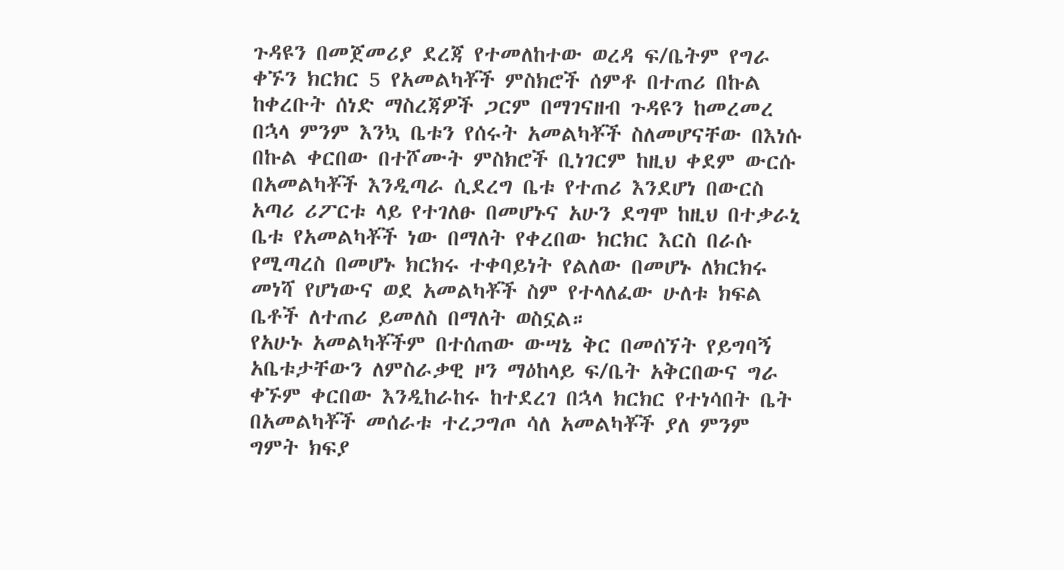ጉዳዩን በመጀመሪያ ደረጃ የተመለከተው ወረዳ ፍ/ቤትም የግራ ቀኙን ክርክር 5 የአመልካቾች ምስክሮች ሰምቶ በተጠሪ በኩል ከቀረቡት ሰነድ ማስረጃዎች ጋርም በማገናዘብ ጉዳዩን ከመረመረ በኋላ ምንም እንኳ ቤቱን የሰሩት አመልካቾች ስለመሆናቸው በእነሱ በኩል ቀርበው በተሾሙት ምስክሮች ቢነገርም ከዚህ ቀደም ውርሱ በአመልካቾች እንዲጣራ ሲደረግ ቤቱ የተጠሪ እንደሆነ በውርስ አጣሪ ሪፖርቱ ላይ የተገለፁ በመሆኑና አሁን ደግሞ ከዚህ በተቃራኒ ቤቱ የአመልካቾች ነው በማለት የቀረበው ክርክር እርስ በራሱ የሚጣረስ በመሆኑ ክርክሩ ተቀባይነት የልለው በመሆኑ ለክርክሩ መነሻ የሆነውና ወደ አመልካቾች ስም የተላለፈው ሁለቱ ክፍል ቤቶች ለተጠሪ ይመለስ በማለት ወስኗል።
የአሁኑ አመልካቾችም በተሰጠው ውሣኔ ቅር በመሰኘት የይግባኝ አቤቱታቸውን ለምስራቃዊ ዞን ማዕከላይ ፍ/ቤት አቅርበውና ግራ ቀኙም ቀርበው እንዲከራከሩ ከተደረገ በኋላ ክርክር የተነሳበት ቤት በአመልካቾች መሰራቱ ተረጋግጦ ሳለ አመልካቾች ያለ ምንም ግምት ክፍያ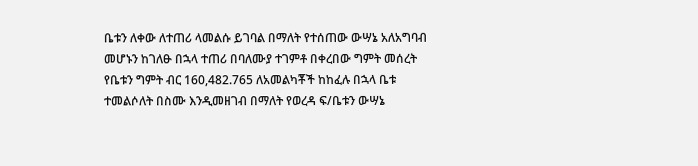ቤቱን ለቀው ለተጠሪ ላመልሱ ይገባል በማለት የተሰጠው ውሣኔ አለአግባብ መሆኑን ከገለፁ በኋላ ተጠሪ በባለሙያ ተገምቶ በቀረበው ግምት መሰረት የቤቱን ግምት ብር 160,482.765 ለአመልካቾች ከከፈሉ በኋላ ቤቱ ተመልሶለት በስሙ እንዲመዘገብ በማለት የወረዳ ፍ/ቤቱን ውሣኔ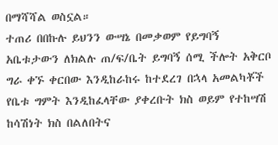በማሻሻል ወስኗል።
ተጠሪ በበኩሉ ይህንን ውሣኔ በመቃወም የይግባኝ አቤቱታውን ለክልሉ ጠ/ፍ/ቤት ይግባኝ ሰሚ ችሎት አቅርቦ ግራ ቀኙ ቀርበው እንዲከራከሩ ከተደረገ በኋላ አመልካቾች የቤቱ ግምት እንዲከፈላቸው ያቀረቡት ክስ ወይም የተከሣሽ ከሳሽነት ክስ በልለበትና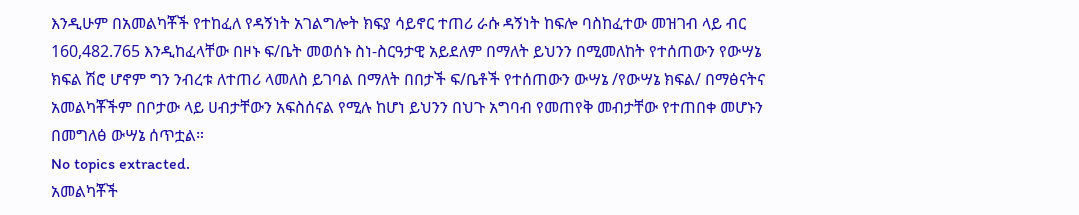እንዲሁም በአመልካቾች የተከፈለ የዳኝነት አገልግሎት ክፍያ ሳይኖር ተጠሪ ራሱ ዳኝነት ከፍሎ ባስከፈተው መዝገብ ላይ ብር 160,482.765 እንዲከፈላቸው በዞኑ ፍ/ቤት መወሰኑ ስነ-ስርዓታዊ አይደለም በማለት ይህንን በሚመለከት የተሰጠውን የውሣኔ ክፍል ሽሮ ሆኖም ግን ንብረቱ ለተጠሪ ላመለስ ይገባል በማለት በበታች ፍ/ቤቶች የተሰጠውን ውሣኔ /የውሣኔ ክፍል/ በማፅናትና አመልካቾችም በቦታው ላይ ሀብታቸውን አፍስሰናል የሚሉ ከሆነ ይህንን በህጉ አግባብ የመጠየቅ መብታቸው የተጠበቀ መሆኑን በመግለፅ ውሣኔ ሰጥቷል።
No topics extracted.
አመልካቾች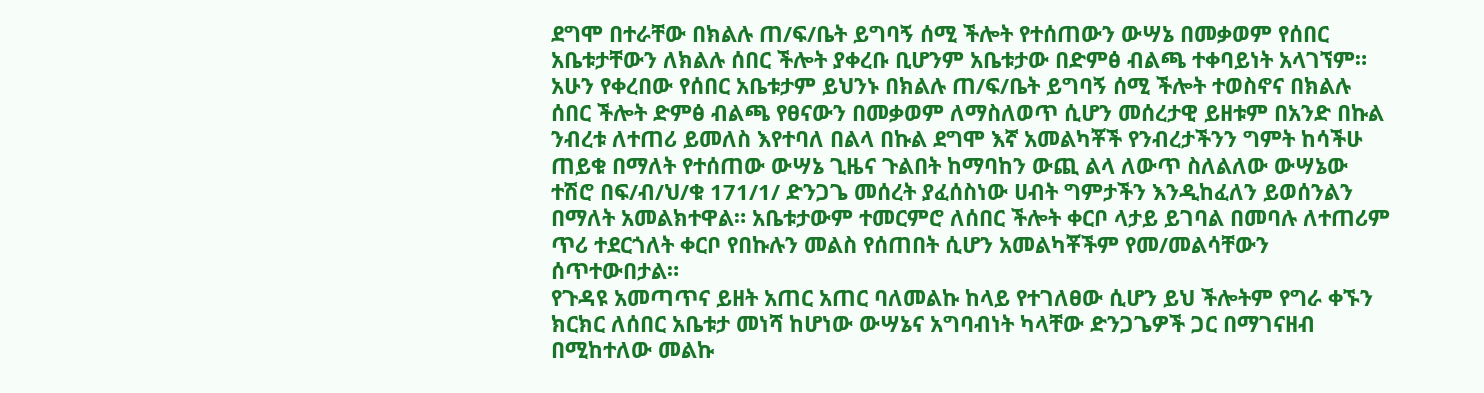ደግሞ በተራቸው በክልሉ ጠ/ፍ/ቤት ይግባኝ ሰሚ ችሎት የተሰጠውን ውሣኔ በመቃወም የሰበር አቤቱታቸውን ለክልሉ ሰበር ችሎት ያቀረቡ ቢሆንም አቤቱታው በድምፅ ብልጫ ተቀባይነት አላገኘም።
አሁን የቀረበው የሰበር አቤቱታም ይህንኑ በክልሉ ጠ/ፍ/ቤት ይግባኝ ሰሚ ችሎት ተወስኖና በክልሉ ሰበር ችሎት ድምፅ ብልጫ የፀናውን በመቃወም ለማስለወጥ ሲሆን መሰረታዊ ይዘቱም በአንድ በኩል ንብረቱ ለተጠሪ ይመለስ እየተባለ በልላ በኩል ደግሞ እኛ አመልካቾች የንብረታችንን ግምት ከሳችሁ ጠይቁ በማለት የተሰጠው ውሣኔ ጊዜና ጉልበት ከማባከን ውጪ ልላ ለውጥ ስለልለው ውሣኔው ተሽሮ በፍ/ብ/ህ/ቁ 171/1/ ድንጋጌ መሰረት ያፈሰስነው ሀብት ግምታችን እንዲከፈለን ይወሰንልን በማለት አመልክተዋል። አቤቱታውም ተመርምሮ ለሰበር ችሎት ቀርቦ ላታይ ይገባል በመባሉ ለተጠሪም ጥሪ ተደርጎለት ቀርቦ የበኩሉን መልስ የሰጠበት ሲሆን አመልካቾችም የመ/መልሳቸውን ሰጥተውበታል።
የጉዳዩ አመጣጥና ይዘት አጠር አጠር ባለመልኩ ከላይ የተገለፀው ሲሆን ይህ ችሎትም የግራ ቀኙን ክርክር ለሰበር አቤቱታ መነሻ ከሆነው ውሣኔና አግባብነት ካላቸው ድንጋጌዎች ጋር በማገናዘብ በሚከተለው መልኩ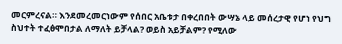መርምረናል። እንደመረመርነውም የሰበር አቤቱታ በቀረበበት ውሣኔ ላይ መሰረታዊ የሆነ የህግ ስህተት ተፈፅሞበታል ለማለት ይቻላል? ወይስ አይቻልም? የሚለው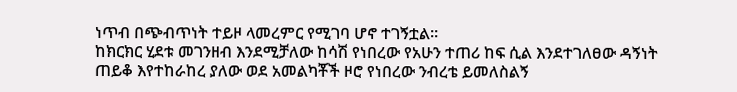ነጥብ በጭብጥነት ተይዞ ላመረምር የሚገባ ሆኖ ተገኝቷል።
ከክርክር ሂደቱ መገንዘብ እንደሚቻለው ከሳሽ የነበረው የአሁን ተጠሪ ከፍ ሲል እንደተገለፀው ዳኝነት ጠይቆ እየተከራከረ ያለው ወደ አመልካቾች ዞሮ የነበረው ንብረቴ ይመለስልኝ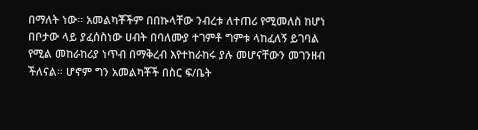በማለት ነው። አመልካቾችም በበኩላቸው ንብረቱ ለተጠሪ የሚመለስ ከሆነ በቦታው ላይ ያፈሰስነው ሀብት በባለሙያ ተገምቶ ግምቱ ላከፈለኝ ይገባል የሚል መከራከሪያ ነጥብ በማቅረብ እየተከራከሩ ያሉ መሆናቸውን መገንዘብ ችለናል። ሆኖም ግን አመልካቾች በስር ፍ/ቤት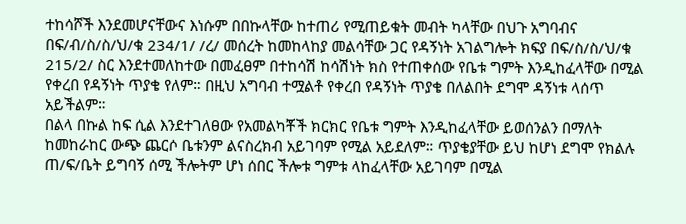ተከሳሾች እንደመሆናቸውና እነሱም በበኩላቸው ከተጠሪ የሚጠይቁት መብት ካላቸው በህጉ አግባብና በፍ/ብ/ስ/ስ/ህ/ቁ 234/1/ /ረ/ መሰረት ከመከላከያ መልሳቸው ጋር የዳኝነት አገልግሎት ክፍያ በፍ/ስ/ስ/ህ/ቁ 215/2/ ስር እንደተመለከተው በመፈፀም በተከሳሽ ከሳሽነት ክስ የተጠቀሰው የቤቱ ግምት እንዲከፈላቸው በሚል የቀረበ የዳኝነት ጥያቄ የለም። በዚህ አግባብ ተሟልቶ የቀረበ የዳኝነት ጥያቄ በለልበት ደግሞ ዳኝነቱ ላሰጥ አይችልም።
በልላ በኩል ከፍ ሲል እንደተገለፀው የአመልካቾች ክርክር የቤቱ ግምት እንዲከፈላቸው ይወሰንልን በማለት ከመከራከር ውጭ ጨርሶ ቤቱንም ልናስረክብ አይገባም የሚል አይደለም። ጥያቄያቸው ይህ ከሆነ ደግሞ የክልሉ ጠ/ፍ/ቤት ይግባኝ ሰሚ ችሎትም ሆነ ሰበር ችሎቱ ግምቱ ላከፈላቸው አይገባም በሚል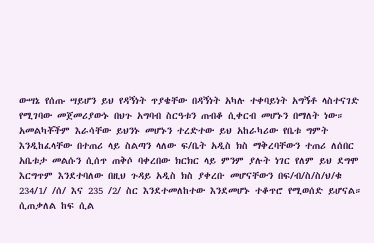ውሣኔ የሰጡ ሣይሆን ይህ የዳኝነት ጥያቄቸው በዳኝነት አካሉ ተቀባይነት አግኝቶ ላስተናገድ የሚገባው መጀመሪያውኑ በህጉ አግባብ ስርዓቱን ጠብቆ ሲቀርብ መሆኑን በማለት ነው። አመልካቾችም እራሳቸው ይህንኑ መሆኑን ተረድተው ይህ አከራካሪው የቤቱ ግምት እንዲከፈላቸው በተጠሪ ላይ ስልጣን ላለው ፍ/ቤት አዲስ ክስ ማቅረባቸውን ተጠሪ ለሰበር አቤቱታ መልሱን ሲሰጥ ጠቅሶ ባቀረበው ክርክር ላይ ምንም ያሉት ነገር የለም ይህ ደግሞ እርግጥም እንደተባለው በዚህ ጉዳይ አዲስ ክስ ያቀረቡ መሆናቸውን በፍ/ብ/ስ/ስ/ህ/ቁ 234/1/ /ሰ/ እና 235 /2/ ስር እንደተመለከተው እንደመሆኑ ተቆጥሮ የሚወሰድ ይሆናል።
ሲጠቃለል ከፍ ሲል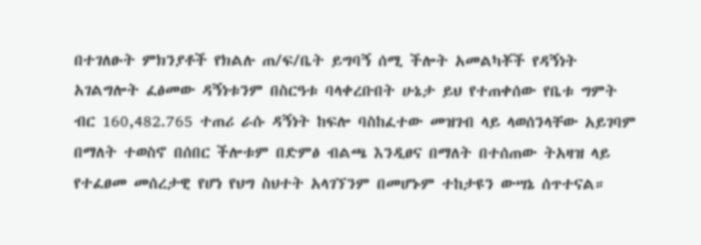በተገለፁት ምክንያቶች የክልሉ ጠ/ፍ/ቤት ይግባኝ ሰሚ ችሎት አመልካቾች የዳኝነት አገልግሎት ፈፅመው ዳኝነቱንም በስርዓቱ ባላቀረቡበት ሁኔታ ይህ የተጠቀሰው የቤቱ ግምት ብር 160,482.765 ተጠሪ ራሱ ዳኝነት ከፍሎ ባስከፈተው መዝገብ ላይ ላወሰንላቸው አይገባም በማለት ተወስኖ በሰበር ችሎቱም በድምፅ ብልጫ እንዲፀና በማለት በተሰጠው ትአዛዝ ላይ የተፈፀመ መሰረታዊ የሆነ የህግ ስህተት አላገኘንም በመሆኑም ተከታዩን ውሣኔ ሰጥተናል።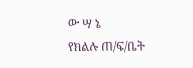ው ሣ ኔ
የክልሉ ጠ/ፍ/ቤት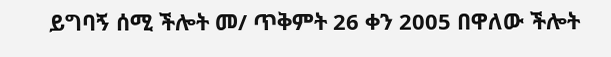ይግባኝ ሰሚ ችሎት መ/ ጥቅምት 26 ቀን 2005 በዋለው ችሎት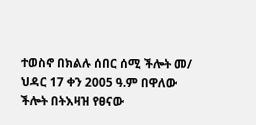ተወስኖ በክልሉ ሰበር ሰሚ ችሎት መ/ ህዳር 17 ቀን 2005 ዓ.ም በዋለው ችሎት በትእዛዝ የፀናው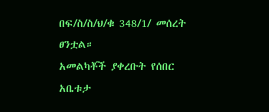በፍ/ስ/ስ/ህ/ቁ 348/1/ መሰረት ፀንቷል።
አመልካቾች ያቀረቡት የሰበር አቤቱታ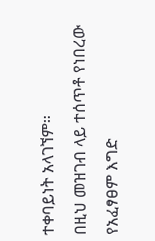ተቀባይነት አላገኘም።
በዚህ መዝገብ ላይ ተሰጥቶ የነበረው የአፈፃፀም እግድ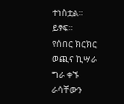ተነስቷል። ይፃፍ።
የሰበር ክርክር ወጪና ኪሣራ ግራ ቀኙ ራሳቸውን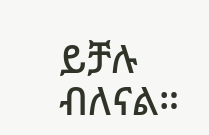ይቻሉ ብለናል።